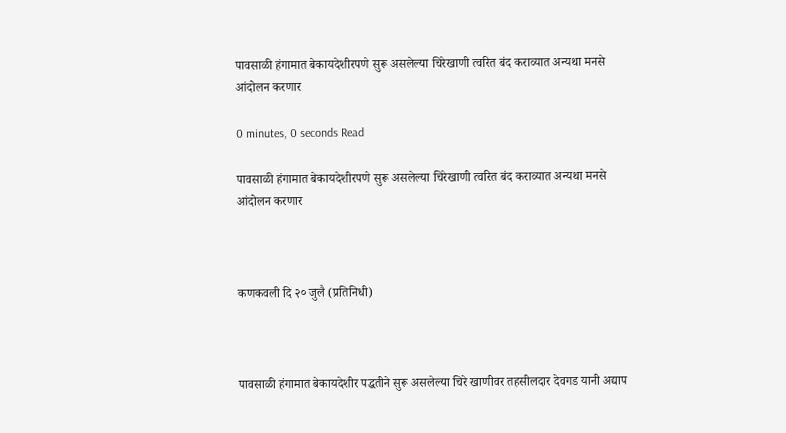पावसाळी हंगामात बेकायदेशीरपणे सुरू असलेल्या चिरेखाणी त्वरित बंद कराव्यात अन्यथा मनसे आंदोलन करणार

0 minutes, 0 seconds Read

पावसाळी हंगामात बेकायदेशीरपणे सुरू असलेल्या चिरेखाणी त्वरित बंद कराव्यात अन्यथा मनसे आंदोलन करणार



कणकवली दि २० जुलै (प्रतिनिधी)



पावसाळी हंगामात बेकायदेशीर पद्धतीने सुरू असलेल्या चिरे खाणीवर तहसीलदार देवगड यानी अ‌द्याप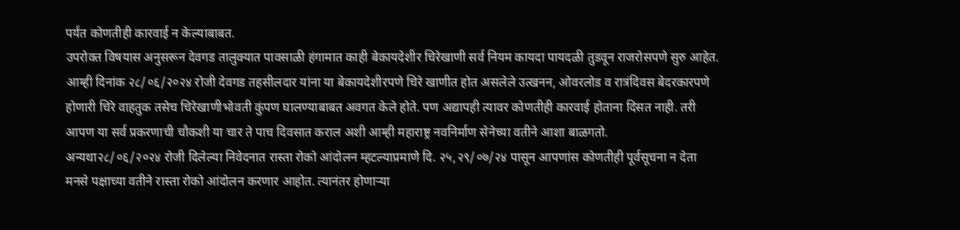पर्यंत कोणतीही कारवाई न केल्याबाबत.
उपरोक्त विषयास अनुसरून देवगड तालुक्यात पावसाळी हंगामात काही बेकायदेशीर चिरेखाणी सर्व नियम कायदा पायद‌ळी तुडवून राजरोसपणे सुरु आहेत. आम्ही दिनांक २८/०६/२०२४ रोजी देवगड तहसीलदार यांना या बेकायदेशीरपणे चिरे खाणीत होत असलेले उत्खनन, ओवरलोड व रात्रंदिवस बेदरकारपणे होणारी चिरे वाहतुक तसेच चिरेखाणीभोवती कुंपण घालण्याबाबत अवगत केले होते. पण अ‌द्यापही त्यावर कोणतीही कारवाई होताना दिसत नाही. तरी आपण या सर्व प्रकरणाची चौकशी या चार ते पाच दिवसात कराल अशी आम्ही महाराष्ट्र नवनिर्माण सेनेच्या वतीने आशा बाळगतो.
अन्यथा२८/०६/२०२४ रोजी दिलेल्या निवेदनात रास्ता रोको आंदोलन म्हटल्याप्रमाणे दि. २५,२९/०७/२४ पासून आपणांस कोणतीही पूर्वसूचना न देता मनसे पक्षाच्या वतीने रास्ता रोको आंदोलन करणार आहोत. त्यानंतर होणाऱ्या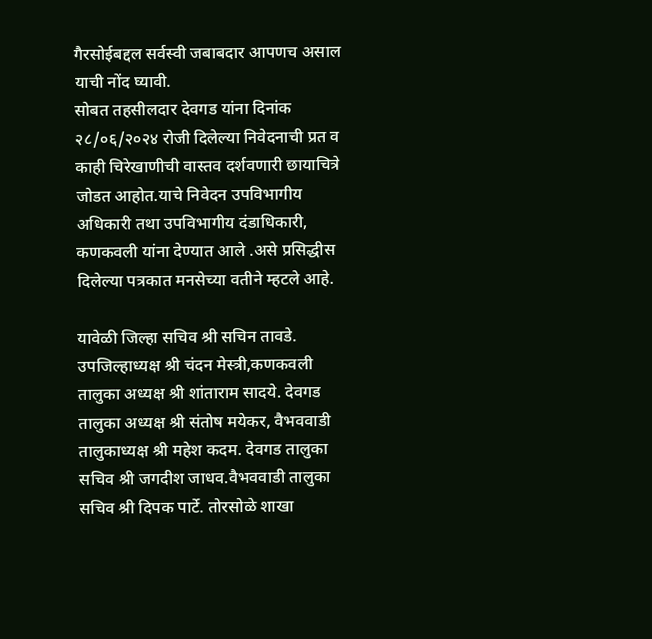गैरसोईबद्दल सर्वस्वी जबाबदार आपणच असाल याची नोंद घ्यावी.
सोबत तहसीलदार देवगड यांना दिनांक २८/०६/२०२४ रोजी दिलेल्या निवेदनाची प्रत व काही चिरेखाणीची वास्तव दर्शवणारी छायाचित्रे जोडत आहोत.याचे निवेदन उपविभागीय अधिकारी तथा उपविभागीय दंडाधिकारी, कणकवली यांना देण्यात आले .असे प्रसिद्धीस दिलेल्या पत्रकात मनसेच्या वतीने म्हटले आहे.

यावेळी जिल्हा सचिव श्री सचिन तावडे. उपजिल्हाध्यक्ष श्री चंदन मेस्त्री,कणकवली तालुका अध्यक्ष श्री शांताराम सादये. देवगड तालुका अध्यक्ष श्री संतोष मयेकर, वैभववाडी तालुकाध्यक्ष श्री महेश कदम. देवगड तालुका सचिव श्री जगदीश जाधव.वैभववाडी तालुका सचिव श्री दिपक पार्टे. तोरसोळे शाखा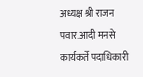अध्यक्ष श्री राजन पवार.आदी मनसे कार्यकर्ते पदाधिकारी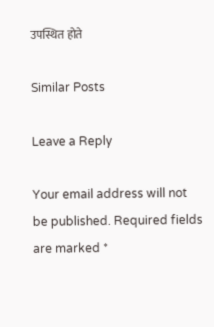उपस्थित होते

Similar Posts

Leave a Reply

Your email address will not be published. Required fields are marked *